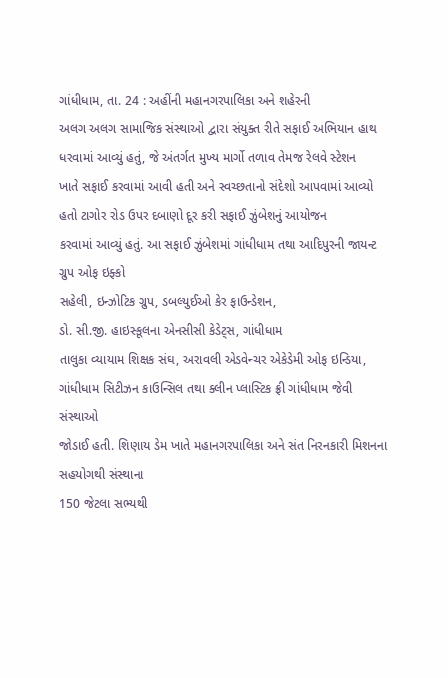ગાંધીધામ, તા. 24 : અહીંની મહાનગરપાલિકા અને શહેરની
અલગ અલગ સામાજિક સંસ્થાઓ દ્વારા સંયુક્ત રીતે સફાઈ અભિયાન હાથ ધરવામાં આવ્યું હતું, જે અંતર્ગત મુખ્ય માર્ગો તળાવ તેમજ રેલવે સ્ટેશન
ખાતે સફાઈ કરવામાં આવી હતી અને સ્વચ્છતાનો સંદેશો આપવામાં આવ્યો હતો ટાગોર રોડ ઉપર દબાણો દૂર કરી સફાઈ ઝુંબેશનું આયોજન
કરવામાં આવ્યું હતું. આ સફાઈ ઝુંબેશમાં ગાંધીધામ તથા આદિપુરની જાયન્ટ ગ્રુપ ઓફ ઇફ્કો
સહેલી, ઇન્ઝોટિક ગ્રુપ, ડબલ્યુઈઓ કેર ફાઉન્ડેશન,
ડો. સી.જી. હાઇસ્કૂલના એનસીસી કેડેટ્સ, ગાંધીધામ
તાલુકા વ્યાયામ શિક્ષક સંઘ, અરાવલી એડવેન્ચર એકેડેમી ઓફ ઇન્ડિયા,
ગાંધીધામ સિટીઝન કાઉન્સિલ તથા ક્લીન પ્લાસ્ટિક ફ્રી ગાંધીધામ જેવી સંસ્થાઓ
જોડાઈ હતી. શિણાય ડેમ ખાતે મહાનગરપાલિકા અને સંત નિરનકારી મિશનના સહયોગથી સંસ્થાના
150 જેટલા સભ્યથી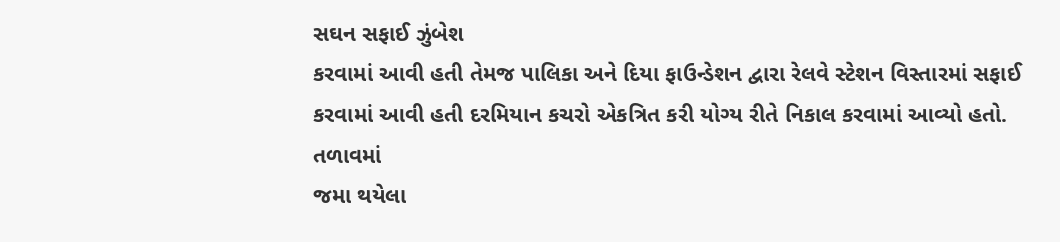સઘન સફાઈ ઝુંબેશ
કરવામાં આવી હતી તેમજ પાલિકા અને દિયા ફાઉન્ડેશન દ્વારા રેલવે સ્ટેશન વિસ્તારમાં સફાઈ
કરવામાં આવી હતી દરમિયાન કચરો એકત્રિત કરી યોગ્ય રીતે નિકાલ કરવામાં આવ્યો હતો. તળાવમાં
જમા થયેલા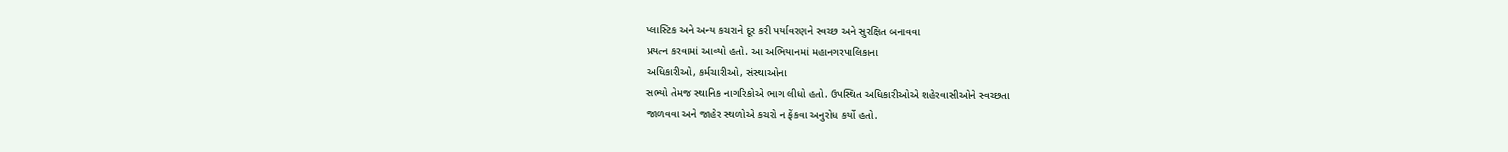પ્લાસ્ટિક અને અન્ય કચરાને દૂર કરી પર્યાવરણને સ્વચ્છ અને સુરક્ષિત બનાવવા
પ્રયત્ન કરવામાં આવ્યો હતો. આ અભિયાનમાં મહાનગરપાલિકાના
અધિકારીઓ, કર્મચારીઓ, સંસ્થાઓના
સભ્યો તેમજ સ્થાનિક નાગરિકોએ ભાગ લીધો હતો. ઉપસ્થિત અધિકારીઓએ શહેરવાસીઓને સ્વચ્છતા
જાળવવા અને જાહેર સ્થળોએ કચરો ન ફેંકવા અનુરોધ કર્યો હતો.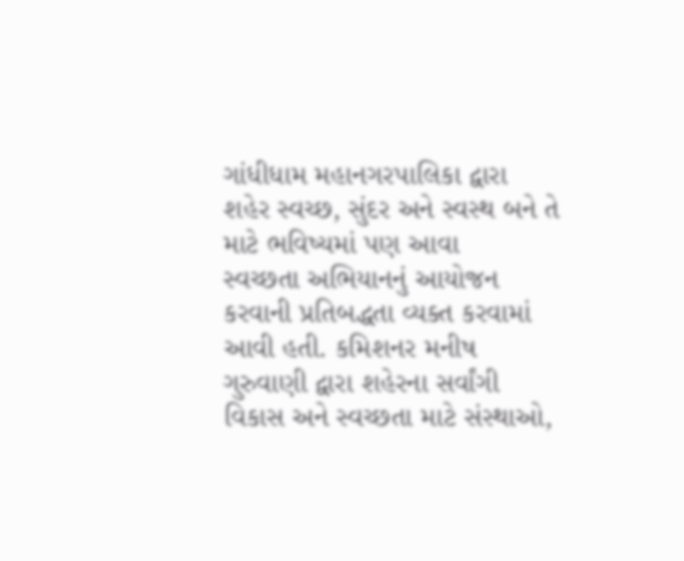ગાંધીધામ મહાનગરપાલિકા દ્વારા
શહેર સ્વચ્છ, સુંદર અને સ્વસ્થ બને તે માટે ભવિષ્યમાં પણ આવા
સ્વચ્છતા અભિયાનનું આયોજન કરવાની પ્રતિબદ્ધતા વ્યક્ત કરવામાં આવી હતી. કમિશનર મનીષ
ગુરુવાણી દ્વારા શહેરના સર્વાંગી વિકાસ અને સ્વચ્છતા માટે સંસ્થાઓ,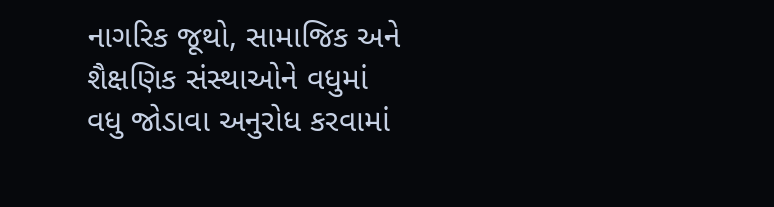નાગરિક જૂથો, સામાજિક અને શૈક્ષણિક સંસ્થાઓને વધુમાં
વધુ જોડાવા અનુરોધ કરવામાં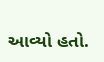આવ્યો હતો.